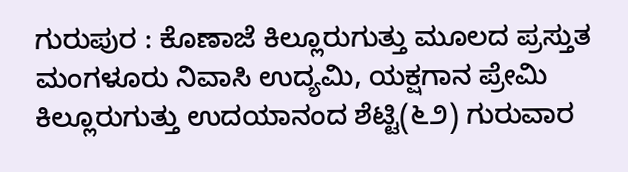ಗುರುಪುರ : ಕೊಣಾಜೆ ಕಿಲ್ಲೂರುಗುತ್ತು ಮೂಲದ ಪ್ರಸ್ತುತ ಮಂಗಳೂರು ನಿವಾಸಿ ಉದ್ಯಮಿ, ಯಕ್ಷಗಾನ ಪ್ರೇಮಿ ಕಿಲ್ಲೂರುಗುತ್ತು ಉದಯಾನಂದ ಶೆಟ್ಟಿ(೬೨) ಗುರುವಾರ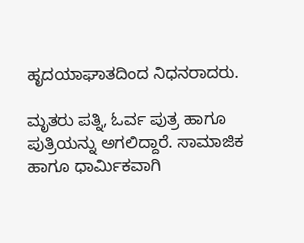ಹೃದಯಾಘಾತದಿಂದ ನಿಧನರಾದರು.

ಮೃತರು ಪತ್ನಿ, ಓರ್ವ ಪುತ್ರ ಹಾಗೂ ಪುತ್ರಿಯನ್ನು ಅಗಲಿದ್ದಾರೆ. ಸಾಮಾಜಿಕ ಹಾಗೂ ಧಾರ್ಮಿಕವಾಗಿ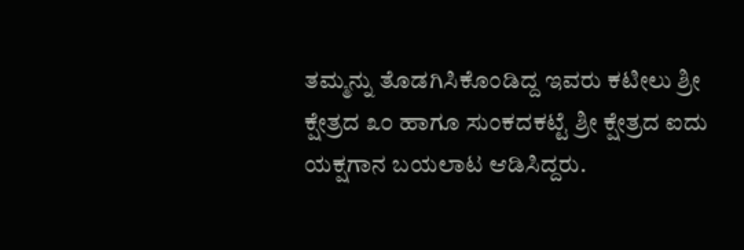ತಮ್ಮನ್ನು ತೊಡಗಿಸಿಕೊಂಡಿದ್ದ ಇವರು ಕಟೀಲು ಶ್ರೀ ಕ್ಷೇತ್ರದ ೩೦ ಹಾಗೂ ಸುಂಕದಕಟ್ಟೆ ಶ್ರೀ ಕ್ಷೇತ್ರದ ಐದು ಯಕ್ಷಗಾನ ಬಯಲಾಟ ಆಡಿಸಿದ್ದರು.